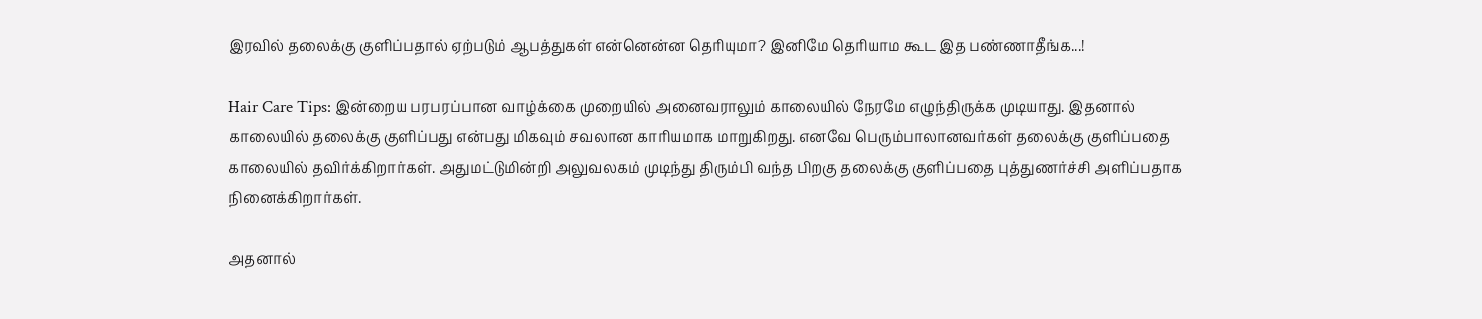இரவில் தலைக்கு குளிப்பதால் ஏற்படும் ஆபத்துகள் என்னென்ன தெரியுமா? இனிமே தெரியாம கூட இத பண்ணாதீங்க...!

Hair Care Tips: இன்றைய பரபரப்பான வாழ்க்கை முறையில் அனைவராலும் காலையில் நேரமே எழுந்திருக்க முடியாது. இதனால் காலையில் தலைக்கு குளிப்பது என்பது மிகவும் சவலான காரியமாக மாறுகிறது. எனவே பெரும்பாலானவர்கள் தலைக்கு குளிப்பதை காலையில் தவிர்க்கிறார்கள். அதுமட்டுமின்றி அலுவலகம் முடிந்து திரும்பி வந்த பிறகு தலைக்கு குளிப்பதை புத்துணர்ச்சி அளிப்பதாக நினைக்கிறார்கள்.

அதனால்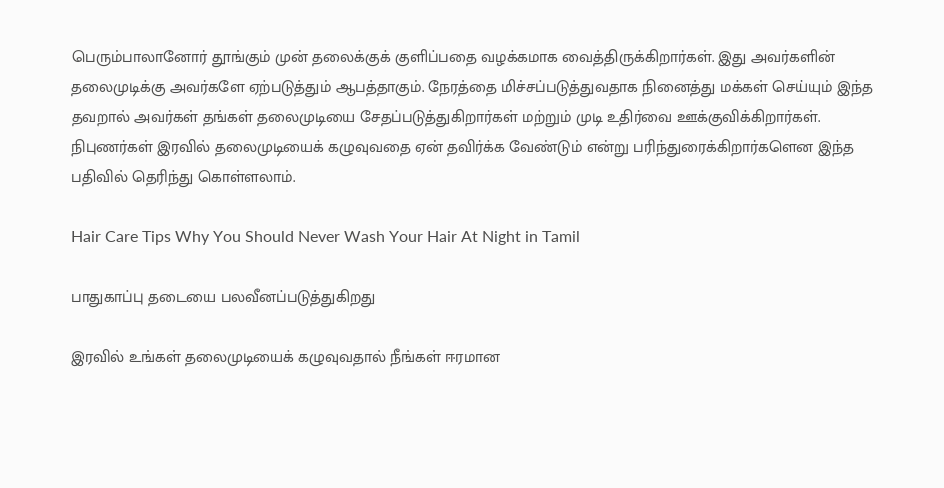பெரும்பாலானோர் தூங்கும் முன் தலைக்குக் குளிப்பதை வழக்கமாக வைத்திருக்கிறார்கள். இது அவர்களின் தலைமுடிக்கு அவர்களே ஏற்படுத்தும் ஆபத்தாகும். நேரத்தை மிச்சப்படுத்துவதாக நினைத்து மக்கள் செய்யும் இந்த தவறால் அவர்கள் தங்கள் தலைமுடியை சேதப்படுத்துகிறார்கள் மற்றும் முடி உதிர்வை ஊக்குவிக்கிறார்கள். நிபுணர்கள் இரவில் தலைமுடியைக் கழுவுவதை ஏன் தவிர்க்க வேண்டும் என்று பரிந்துரைக்கிறார்களென இந்த பதிவில் தெரிந்து கொள்ளலாம்.

Hair Care Tips Why You Should Never Wash Your Hair At Night in Tamil

பாதுகாப்பு தடையை பலவீனப்படுத்துகிறது

இரவில் உங்கள் தலைமுடியைக் கழுவுவதால் நீங்கள் ஈரமான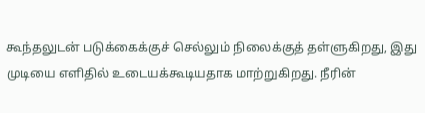கூந்தலுடன் படுக்கைக்குச் செல்லும் நிலைக்குத் தள்ளுகிறது, இது முடியை எளிதில் உடையக்கூடியதாக மாற்றுகிறது. நீரின்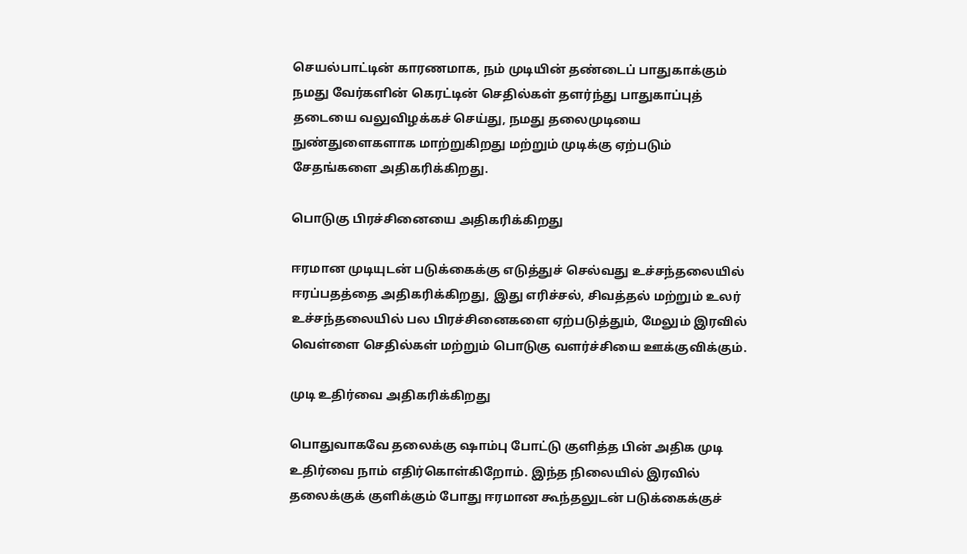செயல்பாட்டின் காரணமாக, நம் முடியின் தண்டைப் பாதுகாக்கும் நமது வேர்களின் கெரட்டின் செதில்கள் தளர்ந்து பாதுகாப்புத் தடையை வலுவிழக்கச் செய்து, நமது தலைமுடியை நுண்துளைகளாக மாற்றுகிறது மற்றும் முடிக்கு ஏற்படும் சேதங்களை அதிகரிக்கிறது.

பொடுகு பிரச்சினையை அதிகரிக்கிறது

ஈரமான முடியுடன் படுக்கைக்கு எடுத்துச் செல்வது உச்சந்தலையில் ஈரப்பதத்தை அதிகரிக்கிறது, இது எரிச்சல், சிவத்தல் மற்றும் உலர் உச்சந்தலையில் பல பிரச்சினைகளை ஏற்படுத்தும், மேலும் இரவில் வெள்ளை செதில்கள் மற்றும் பொடுகு வளர்ச்சியை ஊக்குவிக்கும்.

முடி உதிர்வை அதிகரிக்கிறது

பொதுவாகவே தலைக்கு ஷாம்பு போட்டு குளித்த பின் அதிக முடி உதிர்வை நாம் எதிர்கொள்கிறோம். இந்த நிலையில் இரவில் தலைக்குக் குளிக்கும் போது ஈரமான கூந்தலுடன் படுக்கைக்குச்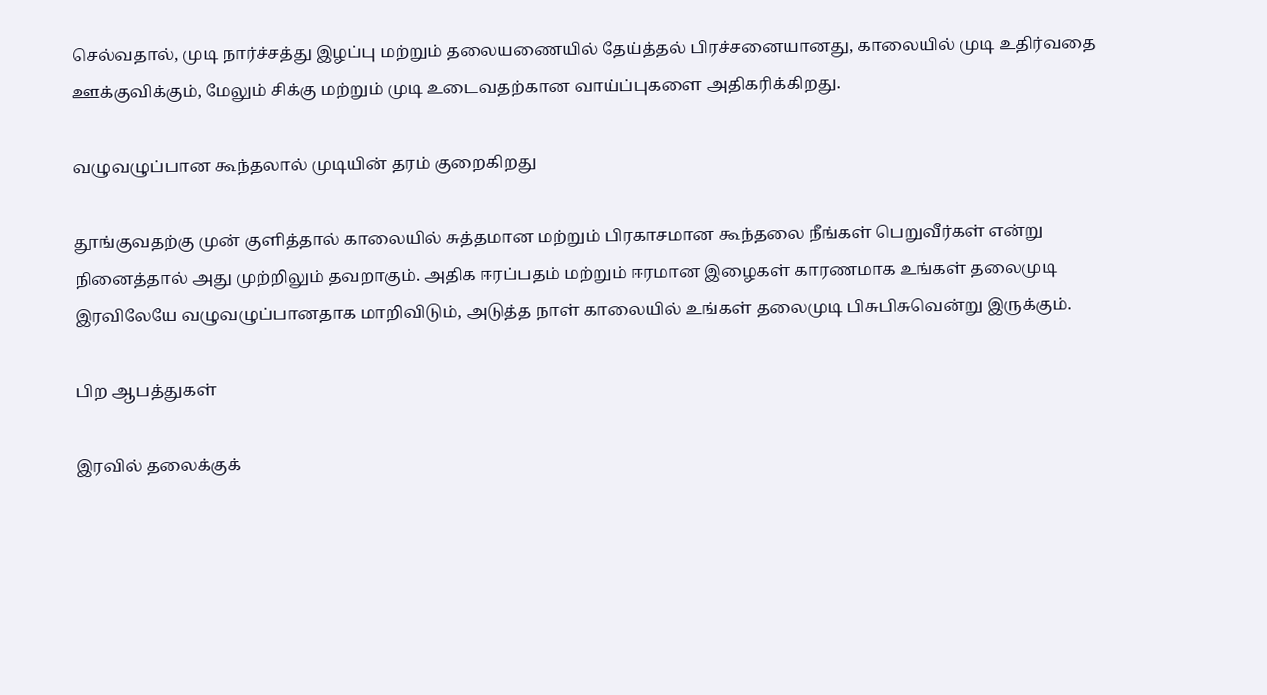செல்வதால், முடி நார்ச்சத்து இழப்பு மற்றும் தலையணையில் தேய்த்தல் பிரச்சனையானது, காலையில் முடி உதிர்வதை ஊக்குவிக்கும், மேலும் சிக்கு மற்றும் முடி உடைவதற்கான வாய்ப்புகளை அதிகரிக்கிறது.

வழுவழுப்பான கூந்தலால் முடியின் தரம் குறைகிறது

தூங்குவதற்கு முன் குளித்தால் காலையில் சுத்தமான மற்றும் பிரகாசமான கூந்தலை நீங்கள் பெறுவீர்கள் என்று நினைத்தால் அது முற்றிலும் தவறாகும். அதிக ஈரப்பதம் மற்றும் ஈரமான இழைகள் காரணமாக உங்கள் தலைமுடி இரவிலேயே வழுவழுப்பானதாக மாறிவிடும், அடுத்த நாள் காலையில் உங்கள் தலைமுடி பிசுபிசுவென்று இருக்கும்.

பிற ஆபத்துகள்

இரவில் தலைக்குக்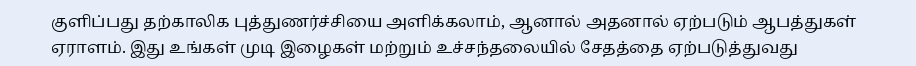குளிப்பது தற்காலிக புத்துணர்ச்சியை அளிக்கலாம், ஆனால் அதனால் ஏற்படும் ஆபத்துகள் ஏராளம். இது உங்கள் முடி இழைகள் மற்றும் உச்சந்தலையில் சேதத்தை ஏற்படுத்துவது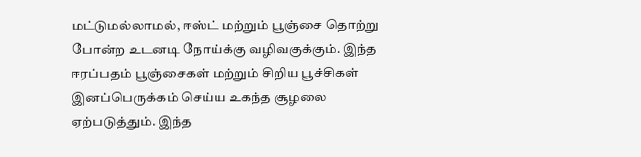மட்டுமல்லாமல், ஈஸ்ட் மற்றும் பூஞ்சை தொற்று போன்ற உடனடி நோய்க்கு வழிவகுக்கும். இந்த ஈரப்பதம் பூஞ்சைகள் மற்றும் சிறிய பூச்சிகள் இனப்பெருக்கம் செய்ய உகந்த சூழலை ஏற்படுத்தும். இந்த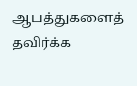ஆபத்துகளைத் தவிர்க்க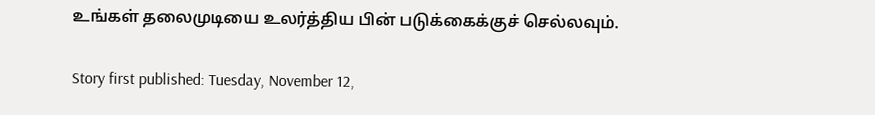உங்கள் தலைமுடியை உலர்த்திய பின் படுக்கைக்குச் செல்லவும்.

Story first published: Tuesday, November 12,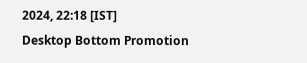2024, 22:18 [IST]
Desktop Bottom Promotion